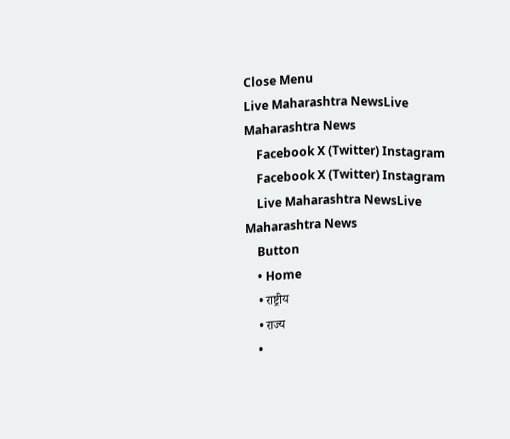Close Menu
Live Maharashtra NewsLive Maharashtra News
    Facebook X (Twitter) Instagram
    Facebook X (Twitter) Instagram
    Live Maharashtra NewsLive Maharashtra News
    Button
    • Home
    • राष्ट्रीय
    • राज्य
    •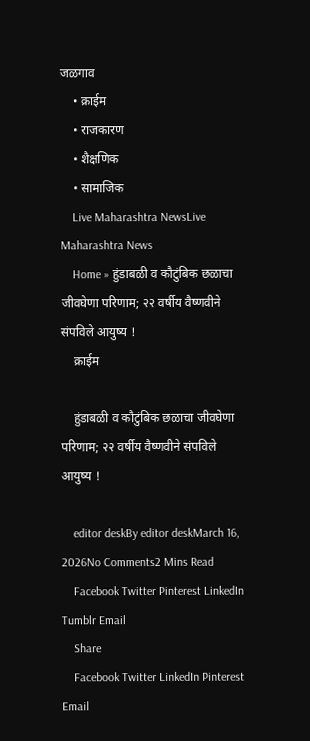जळगाव
    • क्राईम
    • राजकारण
    • शैक्षणिक
    • सामाजिक
    Live Maharashtra NewsLive Maharashtra News
    Home » हुंडाबळी व कौटुंबिक छळाचा जीवघेणा परिणाम; २२ वर्षीय वैष्णवीने संपविले आयुष्य !
    क्राईम

    हुंडाबळी व कौटुंबिक छळाचा जीवघेणा परिणाम; २२ वर्षीय वैष्णवीने संपविले आयुष्य !

    editor deskBy editor deskMarch 16, 2026No Comments2 Mins Read
    Facebook Twitter Pinterest LinkedIn Tumblr Email
    Share
    Facebook Twitter LinkedIn Pinterest Email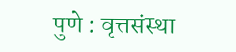पुणे : वृत्तसंस्था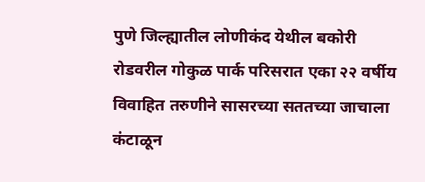पुणे जिल्ह्यातील लोणीकंद येथील बकोरी रोडवरील गोकुळ पार्क परिसरात एका २२ वर्षीय विवाहित तरुणीने सासरच्या सततच्या जाचाला कंटाळून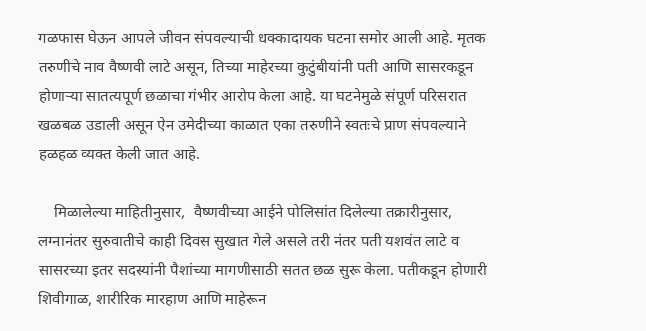गळफास घेऊन आपले जीवन संपवल्याची धक्कादायक घटना समोर आली आहे. मृतक तरुणीचे नाव वैष्णवी लाटे असून, तिच्या माहेरच्या कुटुंबीयांनी पती आणि सासरकडून होणाऱ्या सातत्यपूर्ण छळाचा गंभीर आरोप केला आहे. या घटनेमुळे संपूर्ण परिसरात खळबळ उडाली असून ऐन उमेदीच्या काळात एका तरुणीने स्वतःचे प्राण संपवल्याने हळहळ व्यक्त केली जात आहे.

    मिळालेल्या माहितीनुसार,  वैष्णवीच्या आईने पोलिसांत दिलेल्या तक्रारीनुसार, लग्नानंतर सुरुवातीचे काही दिवस सुखात गेले असले तरी नंतर पती यशवंत लाटे व सासरच्या इतर सदस्यांनी पैशांच्या मागणीसाठी सतत छळ सुरू केला. पतीकडून होणारी शिवीगाळ, शारीरिक मारहाण आणि माहेरून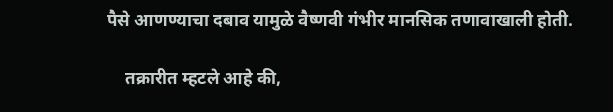पैसे आणण्याचा दबाव यामुळे वैष्णवी गंभीर मानसिक तणावाखाली होती.

    तक्रारीत म्हटले आहे की,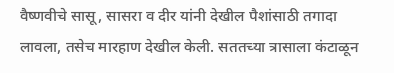वैष्णवीचे सासू, सासरा व दीर यांनी देखील पैशांसाठी तगादा लावला, तसेच मारहाण देखील केली. सततच्या त्रासाला कंटाळून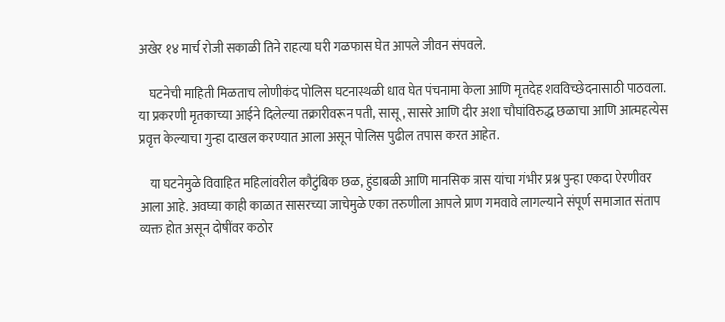अखेर १४ मार्च रोजी सकाळी तिने राहत्या घरी गळफास घेत आपले जीवन संपवले.

    घटनेची माहिती मिळताच लोणीकंद पोलिस घटनास्थळी धाव घेत पंचनामा केला आणि मृतदेह शवविच्छेदनासाठी पाठवला. या प्रकरणी मृतकाच्या आईने दिलेल्या तक्रारीवरून पती, सासू, सासरे आणि दीर अशा चौघांविरुद्ध छळाचा आणि आत्महत्येस प्रवृत्त केल्याचा गुन्हा दाखल करण्यात आला असून पोलिस पुढील तपास करत आहेत.

    या घटनेमुळे विवाहित महिलांवरील कौटुंबिक छळ, हुंडाबळी आणि मानसिक त्रास यांचा गंभीर प्रश्न पुन्हा एकदा ऐरणीवर आला आहे. अवघ्या काही काळात सासरच्या जाचेमुळे एका तरुणीला आपले प्राण गमवावे लागल्याने संपूर्ण समाजात संताप व्यक्त होत असून दोषींवर कठोर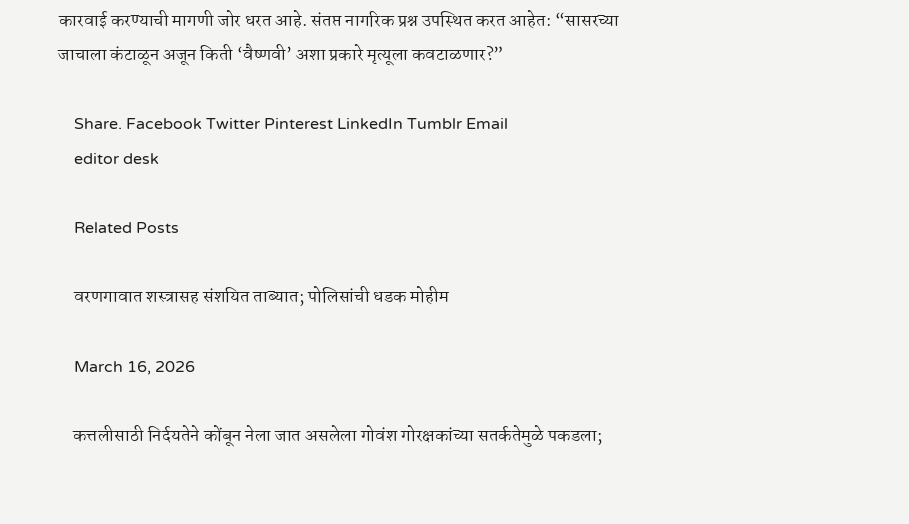कारवाई करण्याची मागणी जोर धरत आहे. संतप्त नागरिक प्रश्न उपस्थित करत आहेत: “सासरच्या जाचाला कंटाळून अजून किती ‘वैष्णवी’ अशा प्रकारे मृत्यूला कवटाळणार?”

    Share. Facebook Twitter Pinterest LinkedIn Tumblr Email
    editor desk

    Related Posts

    वरणगावात शस्त्रासह संशयित ताब्यात; पोलिसांची धडक मोहीम

    March 16, 2026

    कत्तलीसाठी निर्दयतेने कोंबून नेला जात असलेला गोवंश गोरक्षकांच्या सतर्कतेमुळे पकडला;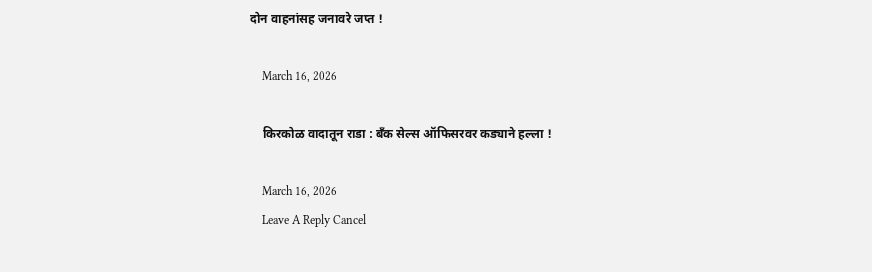दोन वाहनांसह जनावरे जप्त !

    March 16, 2026

    किरकोळ वादातून राडा : बँक सेल्स ऑफिसरवर कड्याने हल्ला !

    March 16, 2026
    Leave A Reply Cancel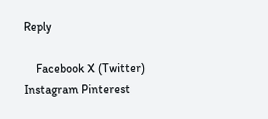Reply

    Facebook X (Twitter) Instagram Pinterest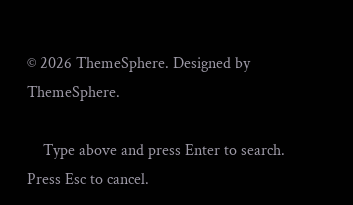© 2026 ThemeSphere. Designed by ThemeSphere.

    Type above and press Enter to search. Press Esc to cancel.